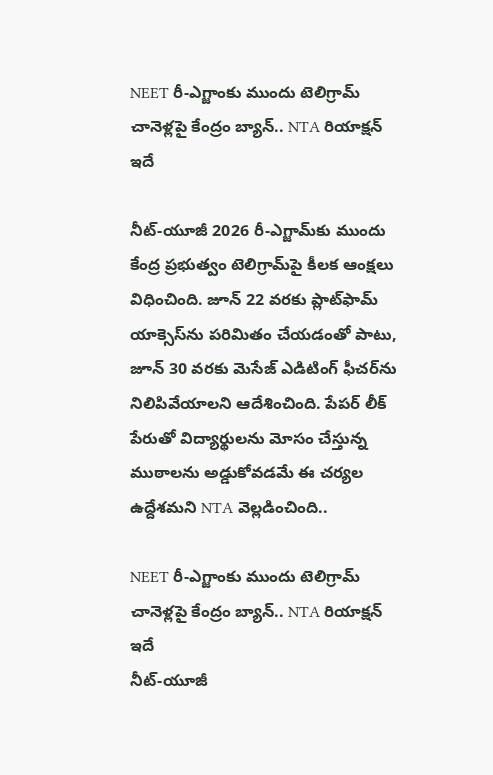NEET రీ-ఎగ్జాంకు ముందు టెలిగ్రామ్ చానెళ్లపై కేంద్రం బ్యాన్‌.. NTA రియాక్షన్ ఇదే

నీట్-యూజీ 2026 రీ-ఎగ్జామ్‌కు ముందు కేంద్ర ప్రభుత్వం టెలిగ్రామ్‌పై కీలక ఆంక్షలు విధించింది. జూన్ 22 వరకు ప్లాట్‌ఫామ్ యాక్సెస్‌ను పరిమితం చేయడంతో పాటు, జూన్ 30 వరకు మెసేజ్ ఎడిటింగ్ ఫీచర్‌ను నిలిపివేయాలని ఆదేశించింది. పేపర్ లీక్ పేరుతో విద్యార్థులను మోసం చేస్తున్న ముఠాలను అడ్డుకోవడమే ఈ చర్యల ఉద్దేశమని NTA వెల్లడించింది..

NEET రీ-ఎగ్జాంకు ముందు టెలిగ్రామ్ చానెళ్లపై కేంద్రం బ్యాన్‌.. NTA రియాక్షన్ ఇదే
నీట్-యూజీ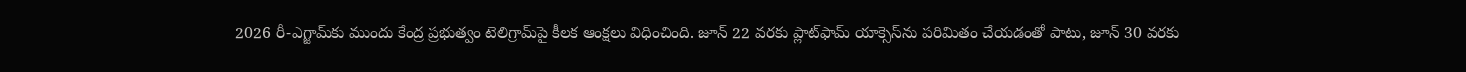2026 రీ-ఎగ్జామ్‌కు ముందు కేంద్ర ప్రభుత్వం టెలిగ్రామ్‌పై కీలక ఆంక్షలు విధించింది. జూన్ 22 వరకు ప్లాట్‌ఫామ్ యాక్సెస్‌ను పరిమితం చేయడంతో పాటు, జూన్ 30 వరకు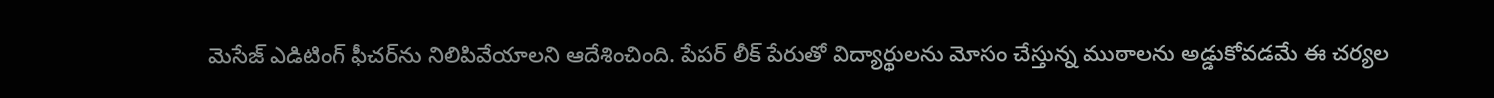మెసేజ్ ఎడిటింగ్ ఫీచర్‌ను నిలిపివేయాలని ఆదేశించింది. పేపర్ లీక్ పేరుతో విద్యార్థులను మోసం చేస్తున్న ముఠాలను అడ్డుకోవడమే ఈ చర్యల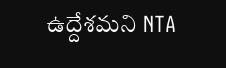ఉద్దేశమని NTA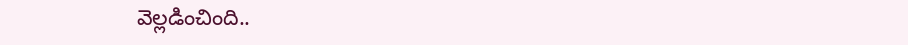వెల్లడించింది..